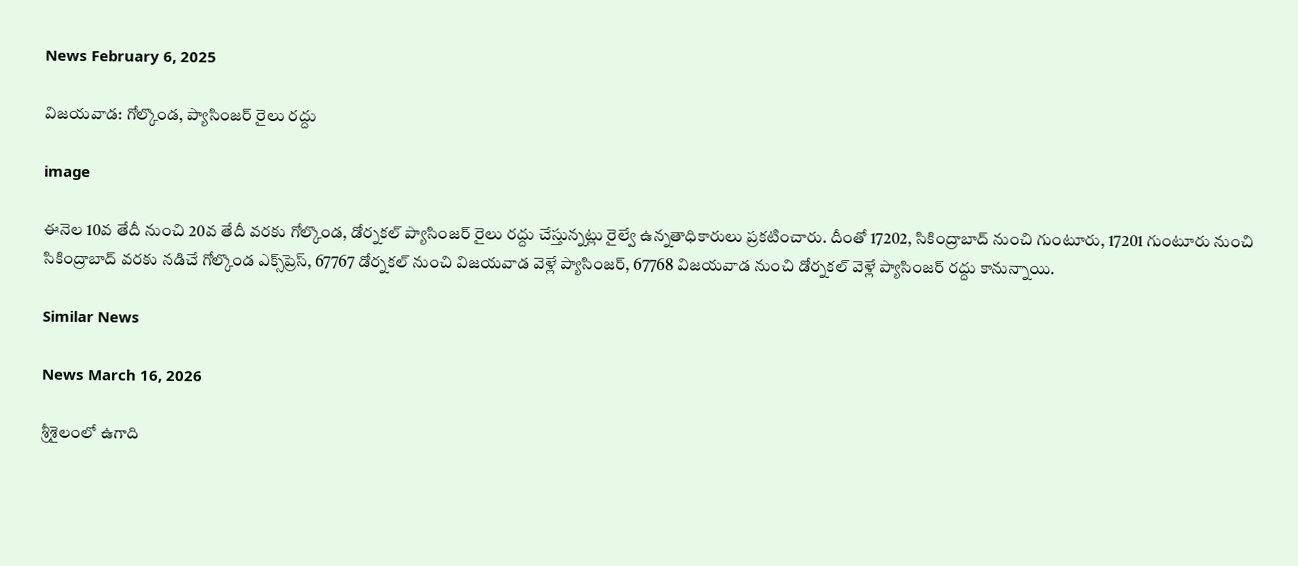News February 6, 2025

విజయవాడ: గోల్కొండ, ప్యాసింజర్ రైలు రద్దు

image

ఈనెల 10వ తేదీ నుంచి 20వ తేదీ వరకు గోల్కొండ, డోర్నకల్ ప్యాసింజర్ రైలు రద్దు చేస్తున్నట్లు రైల్వే ఉన్నతాధికారులు ప్రకటించారు. దీంతో 17202, సికింద్రాబాద్ నుంచి గుంటూరు, 17201 గుంటూరు నుంచి సికింద్రాబాద్ వరకు నడిచే గోల్కొండ ఎక్స్‌ప్రెస్, 67767 డోర్నకల్ నుంచి విజయవాడ వెళ్లే ప్యాసింజర్, 67768 విజయవాడ నుంచి డోర్నకల్ వెళ్లే ప్యాసింజర్ రద్దు కానున్నాయి.

Similar News

News March 16, 2026

శ్రీశైలంలో ఉగాది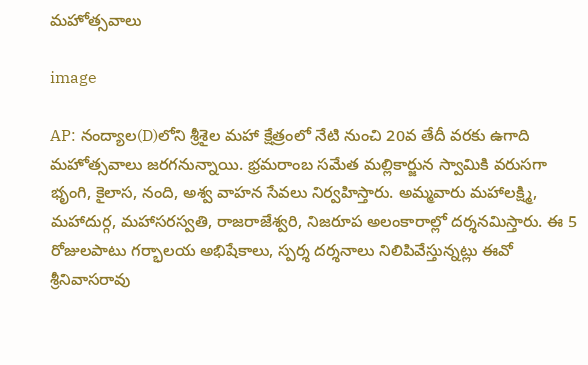మహోత్సవాలు

image

AP: నంద్యాల(D)లోని శ్రీశైల మహా క్షేత్రంలో నేటి నుంచి 20వ తేదీ వరకు ఉగాది మహోత్సవాలు జరగనున్నాయి. భ్రమరాంబ సమేత మల్లికార్జున స్వామికి వరుసగా భృంగి, కైలాస, నంది, అశ్వ వాహన సేవలు నిర్వహిస్తారు. అమ్మవారు మహాలక్ష్మి, మహాదుర్గ, మహాసరస్వతి, రాజరాజేశ్వరి, నిజరూప అలంకారాల్లో దర్శనమిస్తారు. ఈ 5 రోజులపాటు గర్భాలయ అభిషేకాలు, స్పర్శ దర్శనాలు నిలిపివేస్తున్నట్లు ఈవో శ్రీనివాసరావు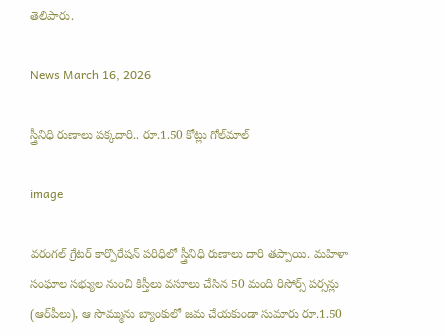తెలిపారు.

News March 16, 2026

స్త్రీనిధి రుణాలు పక్కదారి.. రూ.1.50 కోట్లు గోల్‌మాల్‌

image

వరంగల్‌ గ్రేటర్‌ కార్పొరేషన్‌ పరిధిలో స్త్రీనిధి రుణాలు దారి తప్పాయి. మహిళా సంఘాల సభ్యుల నుంచి కిస్తీలు వసూలు చేసిన 50 మంది రిసోర్స్‌ పర్సన్లు (ఆర్‌పీలు), ఆ సొమ్మును బ్యాంకులో జమ చేయకుండా సుమారు రూ.1.50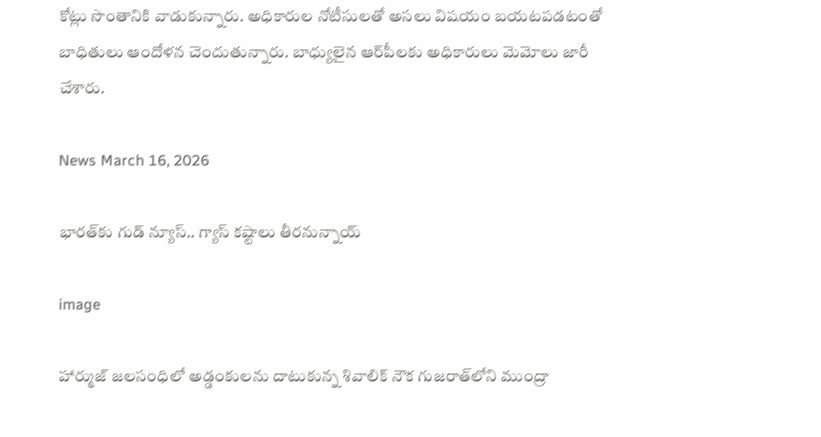కోట్లు సొంతానికి వాడుకున్నారు. అధికారుల నోటీసులతో అసలు విషయం బయటపడటంతో బాధితులు ఆందోళన చెందుతున్నారు. బాధ్యులైన ఆర్‌పీలకు అధికారులు మెమోలు జారీ చేశారు.

News March 16, 2026

భారత్‌కు గుడ్ న్యూస్.. గ్యాస్ కష్టాలు తీరనున్నాయ్

image

హార్ముజ్ జలసంధిలో అడ్డంకులను దాటుకున్న శివాలిక్ నౌక గుజరాత్‌లోని ముంద్రా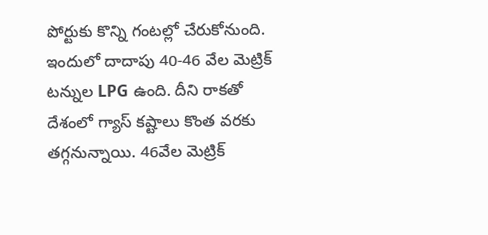పోర్టుకు కొన్ని గంటల్లో చేరుకోనుంది. ఇందులో దాదాపు 40-46 వేల మెట్రిక్ టన్నుల LPG ఉంది. దీని రాకతో దేశంలో గ్యాస్ కష్టాలు కొంత వరకు తగ్గనున్నాయి. 46వేల మెట్రిక్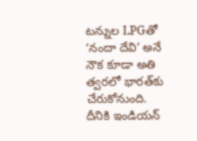టన్నుల LPGతో ‘నందా దేవి’ అనే నౌక కూడా అతి త్వరలో భారత్‌కు చేరుకోనుంది. దీనికి ఇండియన్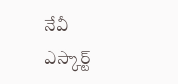నేవీ ఎస్కార్ట్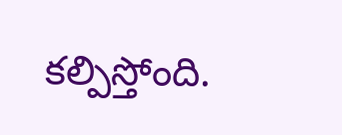కల్పిస్తోంది.